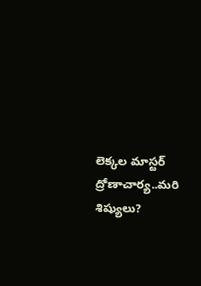లెక్కల మాస్టర్ ద్రోణాచార్య..మరి శిష్యులు?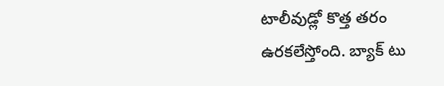టాలీవుడ్లో కొత్త తరం ఉరకలేస్తోంది. బ్యాక్ టు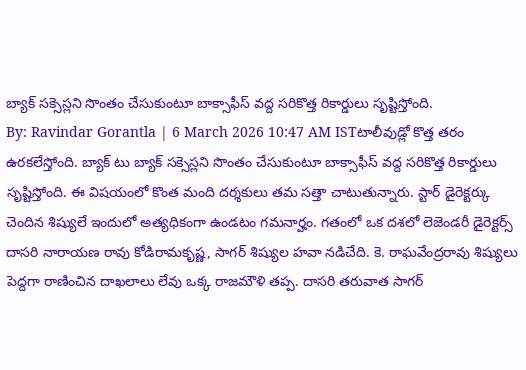బ్యాక్ సక్సెస్లని సొంతం చేసుకుంటూ బాక్సాఫీస్ వద్ద సరికొత్త రికార్డులు సృష్టిస్తోంది.
By: Ravindar Gorantla | 6 March 2026 10:47 AM ISTటాలీవుడ్లో కొత్త తరం ఉరకలేస్తోంది. బ్యాక్ టు బ్యాక్ సక్సెస్లని సొంతం చేసుకుంటూ బాక్సాఫీస్ వద్ద సరికొత్త రికార్డులు సృష్టిస్తోంది. ఈ విషయంలో కొంత మంది దర్శకులు తమ సత్తా చాటుతున్నారు. స్టార్ డైరెక్టర్కు చెందిన శిష్యులే ఇందులో అత్యధికంగా ఉండటం గమనార్హం. గతంలో ఒక దశలో లెజెండరీ డైరెక్టర్స్ దాసరి నారాయణ రావు కోడిరామకృష్ణ, సాగర్ శిష్యుల హవా నడిచేది. కె. రాఘవేంద్రరావు శిష్యులు పెద్దగా రాణించిన దాఖలాలు లేవు ఒక్క రాజమౌళి తప్ప. దాసరి తరువాత సాగర్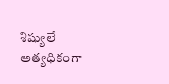శిష్యులే అత్యధికంగా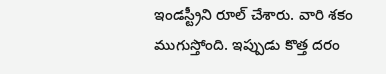ఇండస్ట్రీని రూల్ చేశారు. వారి శకం ముగుస్తోంది. ఇప్పుడు కొత్త దరం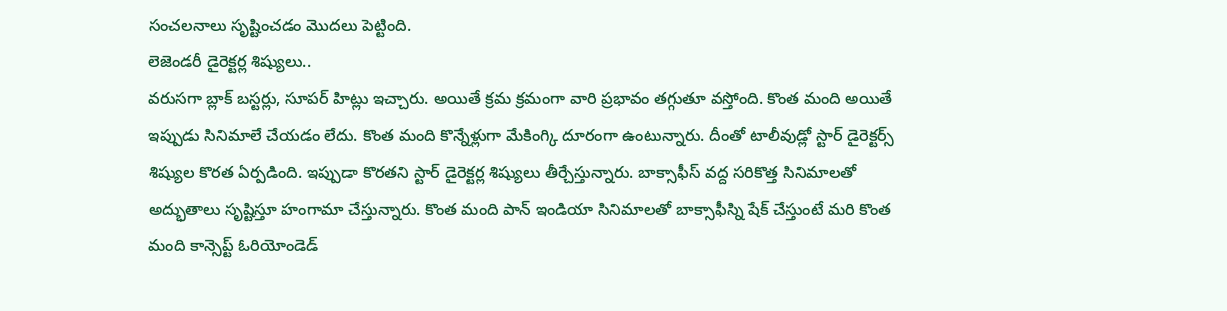సంచలనాలు సృష్టించడం మొదలు పెట్టింది.
లెజెండరీ డైరెక్టర్ల శిష్యులు..
వరుసగా బ్లాక్ బస్టర్లు, సూపర్ హిట్లు ఇచ్చారు. అయితే క్రమ క్రమంగా వారి ప్రభావం తగ్గుతూ వస్తోంది. కొంత మంది అయితే ఇప్పుడు సినిమాలే చేయడం లేదు. కొంత మంది కొన్నేళ్లుగా మేకింగ్కి దూరంగా ఉంటున్నారు. దీంతో టాలీవుడ్లో స్టార్ డైరెక్టర్స్ శిష్యుల కొరత ఏర్పడింది. ఇప్పుడా కొరతని స్టార్ డైరెక్టర్ల శిష్యులు తీర్చేస్తున్నారు. బాక్సాఫీస్ వద్ద సరికొత్త సినిమాలతో అద్భుతాలు సృష్టిస్తూ హంగామా చేస్తున్నారు. కొంత మంది పాన్ ఇండియా సినిమాలతో బాక్సాఫీస్ని షేక్ చేస్తుంటే మరి కొంత మంది కాన్సెప్ట్ ఓరియోండెడ్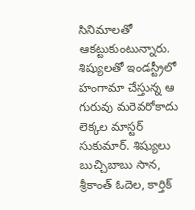సినిమాలతో ఆకట్టుకుంటున్నారు.
శిష్యులతో ఇండస్ట్రీలో హంగామా చేస్తున్న ఆ గురువు మరెవరోకాదు లెక్కల మాస్టర్ సుకుమార్. శిష్యులు బుచ్చిబాబు సాన, శ్రీకాంత్ ఓదెల, కార్తిక్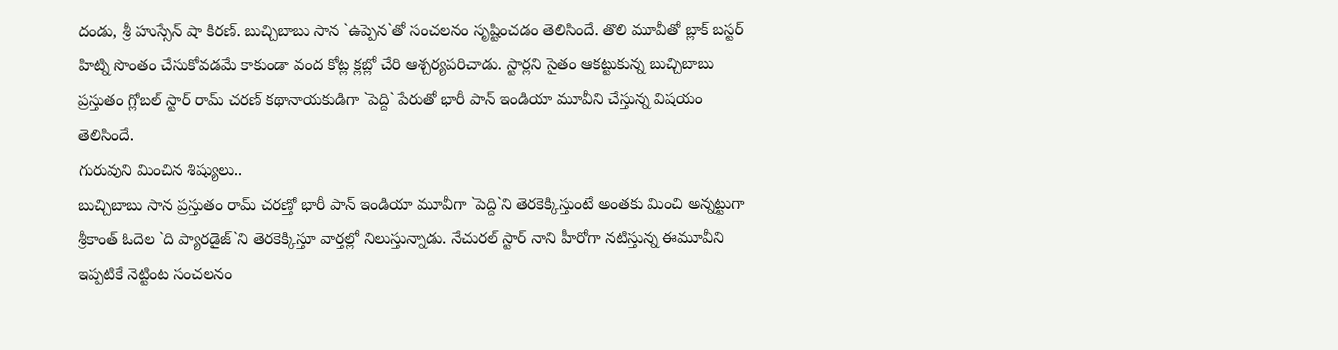దండు, శ్రీ హుస్సేన్ షా కిరణ్. బుచ్చిబాబు సాన `ఉప్పెన`తో సంచలనం సృష్టించడం తెలిసిందే. తొలి మూవీతో బ్లాక్ బస్టర్ హిట్ని సొంతం చేసుకోవడమే కాకుండా వంద కోట్ల క్లబ్లో చేరి ఆశ్చర్యపరిచాడు. స్టార్లని సైతం ఆకట్టుకున్న బుచ్చిబాబు ప్రస్తుతం గ్లోబల్ స్టార్ రామ్ చరణ్ కథానాయకుడిగా `పెద్ది` పేరుతో భారీ పాన్ ఇండియా మూవీని చేస్తున్న విషయం తెలిసిందే.
గురువుని మించిన శిష్యులు..
బుచ్చిబాబు సాన ప్రస్తుతం రామ్ చరణ్తో భారీ పాన్ ఇండియా మూవీగా `పెద్ది`ని తెరకెక్కిస్తుంటే అంతకు మించి అన్నట్టుగా శ్రీకాంత్ ఓదెల `ది ప్యారడైజ్`ని తెరకెక్కిస్తూ వార్తల్లో నిలుస్తున్నాడు. నేచురల్ స్టార్ నాని హీరోగా నటిస్తున్న ఈమూవీని ఇప్పటికే నెట్టింట సంచలనం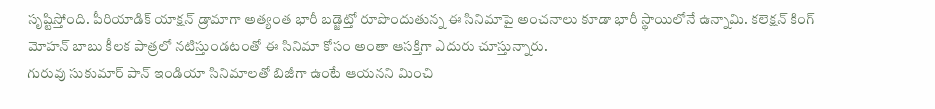సృష్టిస్తోంది. పీరియాడిక్ యాక్షన్ డ్రామాగా అత్యంత భారీ బడ్జెట్తో రూపొందుతున్న ఈ సినిమాపై అంచనాలు కూడా భారీ స్థాయిలోనే ఉన్నామి. కలెక్షన్ కింగ్ మోహన్ బాబు కీలక పాత్రలో నటిస్తుండటంతో ఈ సినిమా కోసం అంతా ఆసక్తిగా ఎదురు చూస్తున్నారు.
గురువు సుకుమార్ పాన్ ఇండియా సినిమాలతో బిజీగా ఉంటే ఆయనని మించి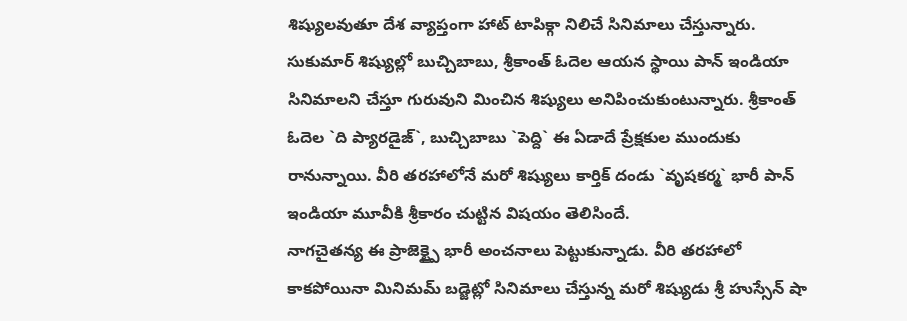శిష్యులవుతూ దేశ వ్యాప్తంగా హాట్ టాపిక్గా నిలిచే సినిమాలు చేస్తున్నారు. సుకుమార్ శిష్యుల్లో బుచ్చిబాబు, శ్రీకాంత్ ఓదెల ఆయన స్థాయి పాన్ ఇండియా సినిమాలని చేస్తూ గురువుని మించిన శిష్యులు అనిపించుకుంటున్నారు. శ్రీకాంత్ ఓదెల `ది ప్యారడైజ్`, బుచ్చిబాబు `పెద్ది` ఈ ఏడాదే ప్రేక్షకుల ముందుకు రానున్నాయి. వీరి తరహాలోనే మరో శిష్యులు కార్తిక్ దండు `వృషకర్మ` భారీ పాన్ ఇండియా మూవీకి శ్రీకారం చుట్టిన విషయం తెలిసిందే.
నాగచైతన్య ఈ ప్రాజెక్ట్పై భారీ అంచనాలు పెట్టుకున్నాడు. వీరి తరహాలో కాకపోయినా మినిమమ్ బడ్జెట్లో సినిమాలు చేస్తున్న మరో శిష్యుడు శ్రీ హుస్సేన్ షా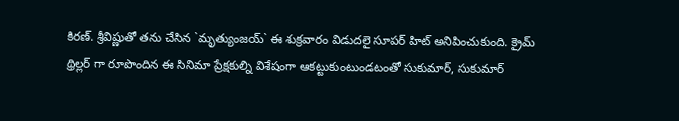కిరణ్. శ్రీవిష్ణుతో తను చేసిన `మృత్యుంజయ్` ఈ శుక్రవారం విడుదలై సూపర్ హిట్ అనిపించుకుంది. క్రైమ్ థ్రిల్లర్ గా రూపొందిన ఈ సినిమా ప్రేక్షకుల్ని విశేషంగా ఆకట్టుకుంటుండటంతో సుకుమార్, సుకుమార్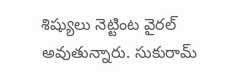శిష్యులు నెట్టింట వైరల్ అవుతున్నారు. సుకురామ్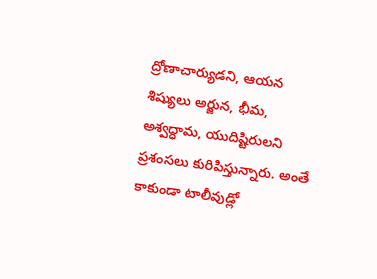ద్రోణాచార్యుడని, ఆయన శిష్యులు అర్జున, భీమ, అశ్వద్ధామ, యుదిష్టిరులని ప్రశంసలు కురిపిస్తున్నారు. అంతే కాకుండా టాలీవుడ్లో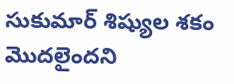సుకుమార్ శిష్యుల శకం మొదలైందని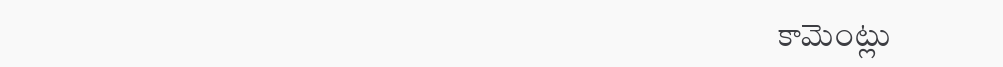కామెంట్లు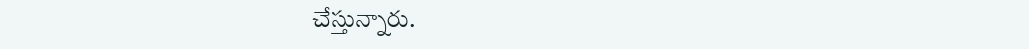చేస్తున్నారు.